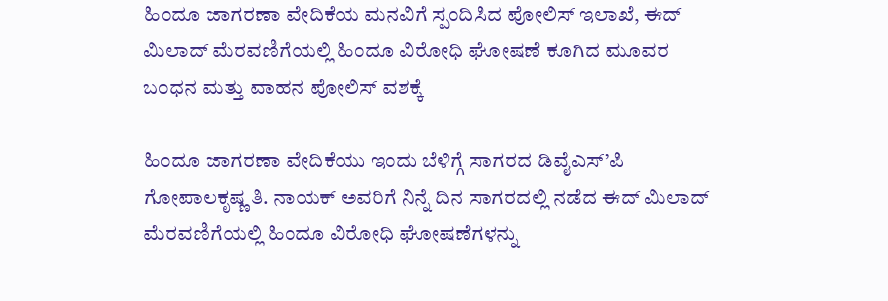ಹಿಂದೂ ಜಾಗರಣಾ ವೇದಿಕೆಯ ಮನವಿಗೆ ಸ್ಪಂದಿಸಿದ ಪೋಲಿಸ್ ಇಲಾಖೆ, ಈದ್ ಮಿಲಾದ್ ಮೆರವಣಿಗೆಯಲ್ಲಿ ಹಿಂದೂ ವಿರೋಧಿ ಘೋಷಣೆ ಕೂಗಿದ ಮೂವರ ಬಂಧನ ಮತ್ತು ವಾಹನ ಪೋಲಿಸ್ ವಶಕ್ಕೆ

ಹಿಂದೂ ಜಾಗರಣಾ ವೇದಿಕೆಯು ಇಂದು ಬೆಳಿಗ್ಗೆ ಸಾಗರದ ಡಿವೈಎಸ್’ಪಿ ಗೋಪಾಲಕೃಷ್ಣ ತಿ. ನಾಯಕ್ ಅವರಿಗೆ ನಿನ್ನೆ ದಿನ ಸಾಗರದಲ್ಲಿ ನಡೆದ ಈದ್ ಮಿಲಾದ್ ಮೆರವಣಿಗೆಯಲ್ಲಿ ಹಿಂದೂ ವಿರೋಧಿ ಘೋಷಣೆಗಳನ್ನು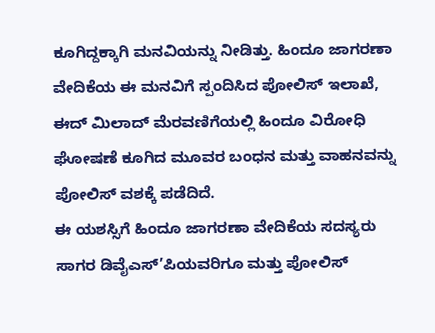ಕೂಗಿದ್ದಕ್ಕಾಗಿ ಮನವಿಯನ್ನು ನೀಡಿತ್ತು. ಹಿಂದೂ ಜಾಗರಣಾ ವೇದಿಕೆಯ ಈ ಮನವಿಗೆ ಸ್ಪಂದಿಸಿದ ಪೋಲಿಸ್ ಇಲಾಖೆ, ಈದ್ ಮಿಲಾದ್ ಮೆರವಣಿಗೆಯಲ್ಲಿ ಹಿಂದೂ ವಿರೋಧಿ ಘೋಷಣೆ ಕೂಗಿದ ಮೂವರ ಬಂಧನ ಮತ್ತು ವಾಹನವನ್ನು ಪೋಲಿಸ್ ವಶಕ್ಕೆ ಪಡೆದಿದೆ.
ಈ ಯಶಸ್ಸಿಗೆ ಹಿಂದೂ ಜಾಗರಣಾ ವೇದಿಕೆಯ ಸದಸ್ಯರು ಸಾಗರ ಡಿವೈಎಸ್’ಪಿಯವರಿಗೂ ಮತ್ತು ಪೋಲಿಸ್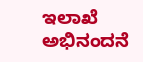ಇಲಾಖೆ ಅಭಿನಂದನೆ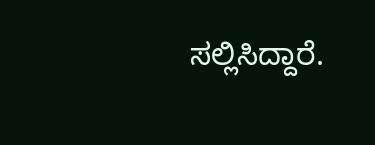ಸಲ್ಲಿಸಿದ್ದಾರೆ.